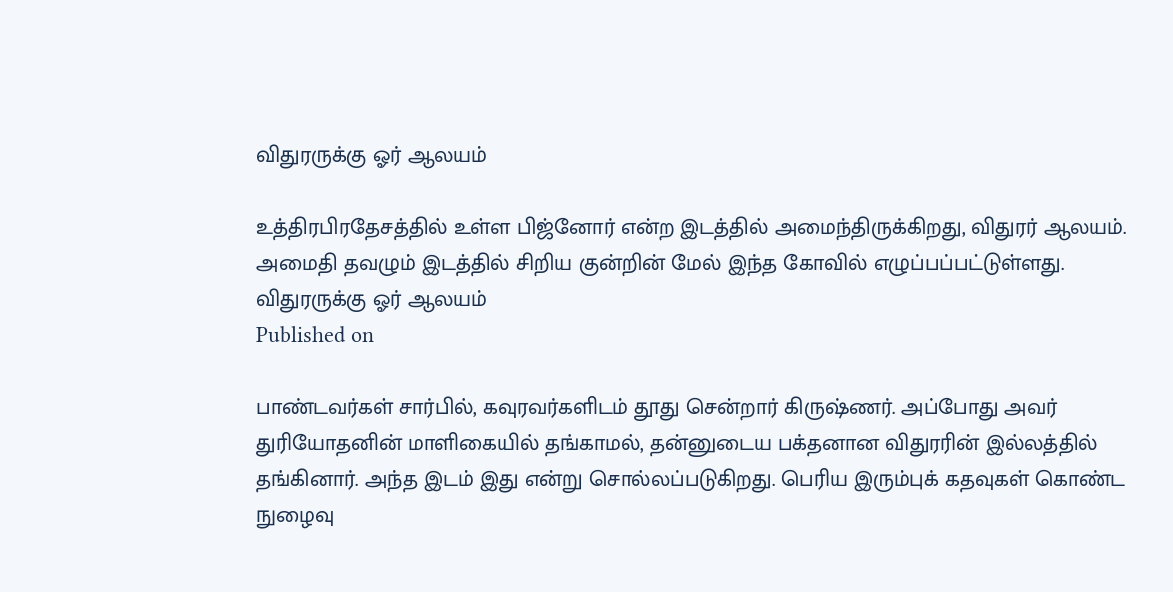விதுரருக்கு ஓர் ஆலயம்

உத்திரபிரதேசத்தில் உள்ள பிஜ்னோர் என்ற இடத்தில் அமைந்திருக்கிறது, விதுரர் ஆலயம். அமைதி தவழும் இடத்தில் சிறிய குன்றின் மேல் இந்த கோவில் எழுப்பப்பட்டுள்ளது.
விதுரருக்கு ஓர் ஆலயம்
Published on

பாண்டவர்கள் சார்பில், கவுரவர்களிடம் தூது சென்றார் கிருஷ்ணர். அப்போது அவர் துரியோதனின் மாளிகையில் தங்காமல், தன்னுடைய பக்தனான விதுரரின் இல்லத்தில் தங்கினார். அந்த இடம் இது என்று சொல்லப்படுகிறது. பெரிய இரும்புக் கதவுகள் கொண்ட நுழைவு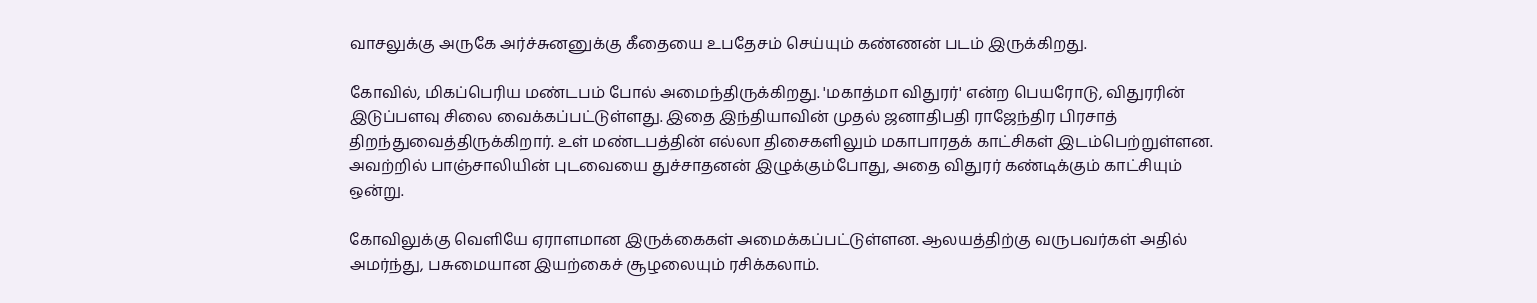வாசலுக்கு அருகே அர்ச்சுனனுக்கு கீதையை உபதேசம் செய்யும் கண்ணன் படம் இருக்கிறது.

கோவில், மிகப்பெரிய மண்டபம் போல் அமைந்திருக்கிறது. 'மகாத்மா விதுரர்' என்ற பெயரோடு, விதுரரின் இடுப்பளவு சிலை வைக்கப்பட்டுள்ளது. இதை இந்தியாவின் முதல் ஜனாதிபதி ராஜேந்திர பிரசாத் திறந்துவைத்திருக்கிறார். உள் மண்டபத்தின் எல்லா திசைகளிலும் மகாபாரதக் காட்சிகள் இடம்பெற்றுள்ளன. அவற்றில் பாஞ்சாலியின் புடவையை துச்சாதனன் இழுக்கும்போது, அதை விதுரர் கண்டிக்கும் காட்சியும் ஒன்று.

கோவிலுக்கு வெளியே ஏராளமான இருக்கைகள் அமைக்கப்பட்டுள்ளன. ஆலயத்திற்கு வருபவர்கள் அதில் அமர்ந்து, பசுமையான இயற்கைச் சூழலையும் ரசிக்கலாம்.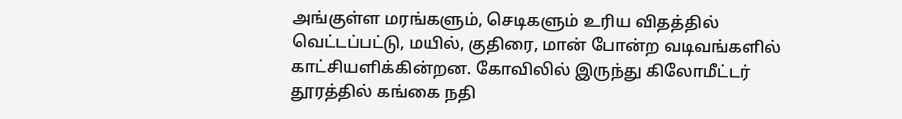அங்குள்ள மரங்களும், செடிகளும் உரிய விதத்தில் வெட்டப்பட்டு, மயில், குதிரை, மான் போன்ற வடிவங்களில் காட்சியளிக்கின்றன. கோவிலில் இருந்து கிலோமீட்டர் தூரத்தில் கங்கை நதி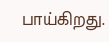பாய்கிறது.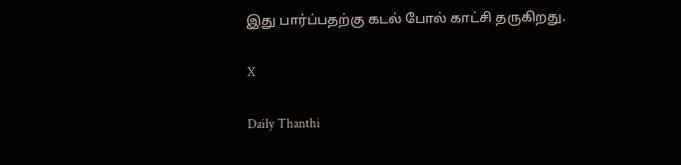இது பார்ப்பதற்கு கடல் போல் காட்சி தருகிறது.

X

Daily Thanthi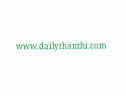www.dailythanthi.com